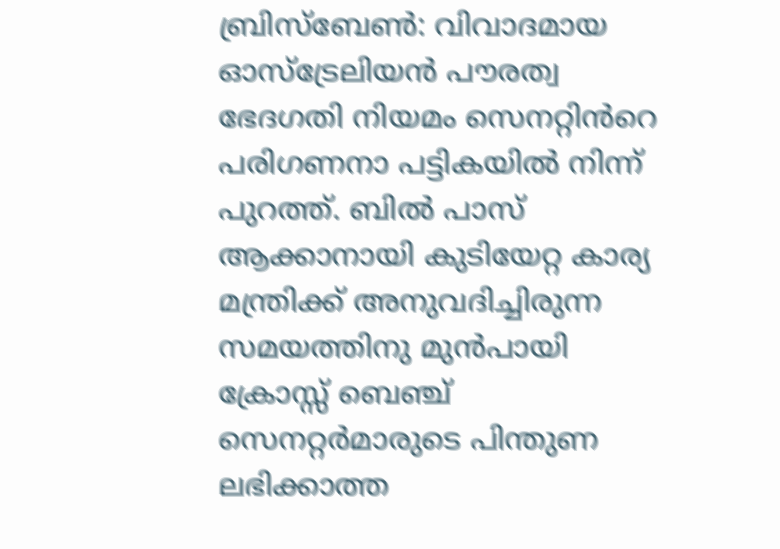ബ്രിസ്ബേൺ: വിവാദമായ ഓസ്ട്രേലിയൻ പൗരത്വ ഭേദഗതി നിയമം സെനറ്റിൻറെ പരിഗണനാ പട്ടികയിൽ നിന്ന് പുറത്ത്. ബിൽ പാസ് ആക്കാനായി കുടിയേറ്റ കാര്യ മന്ത്രിക്ക് അനുവദിച്ചിരുന്ന സമയത്തിനു മുൻപായി ക്രോസ്സ് ബെഞ്ച് സെനറ്റർമാരുടെ പിന്തുണ ലഭിക്കാത്ത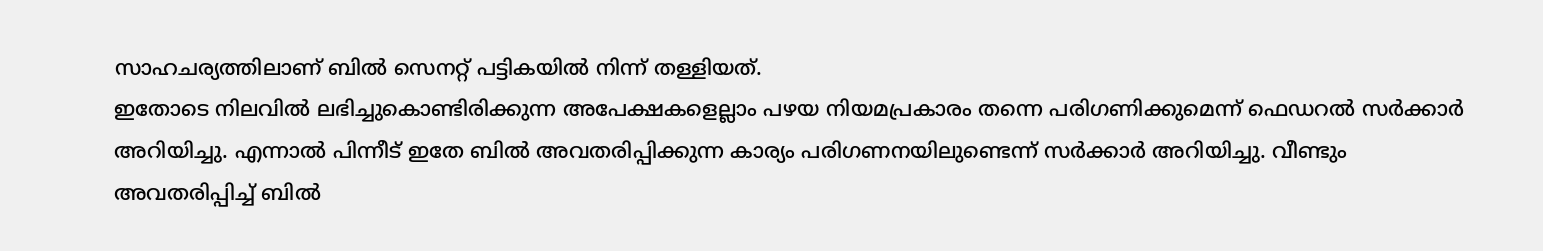സാഹചര്യത്തിലാണ് ബിൽ സെനറ്റ് പട്ടികയിൽ നിന്ന് തള്ളിയത്.
ഇതോടെ നിലവിൽ ലഭിച്ചുകൊണ്ടിരിക്കുന്ന അപേക്ഷകളെല്ലാം പഴയ നിയമപ്രകാരം തന്നെ പരിഗണിക്കുമെന്ന് ഫെഡറൽ സർക്കാർ അറിയിച്ചു. എന്നാൽ പിന്നീട് ഇതേ ബിൽ അവതരിപ്പിക്കുന്ന കാര്യം പരിഗണനയിലുണ്ടെന്ന് സർക്കാർ അറിയിച്ചു. വീണ്ടും അവതരിപ്പിച്ച് ബിൽ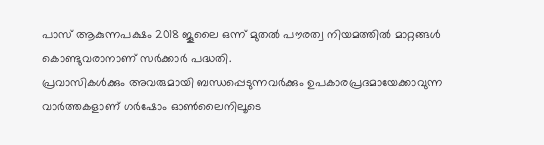പാസ് ആകുന്നപക്ഷം 2018 ജൂലൈ ഒന്ന് മുതൽ പൗരത്വ നിയമത്തിൽ മാറ്റങ്ങൾ കൊണ്ടുവരാനാണ് സർക്കാർ പദ്ധതി.
പ്രവാസികൾക്കും അവരുമായി ബന്ധപ്പെടുന്നവർക്കും ഉപകാരപ്രദമായേക്കാവുന്ന വാർത്തകളാണ് ഗർഷോം ഓൺലൈനിലൂടെ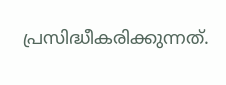പ്രസിദ്ധീകരിക്കുന്നത്.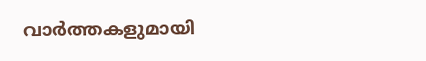വാർത്തകളുമായി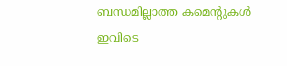ബന്ധമില്ലാത്ത കമെന്റുകൾ ഇവിടെ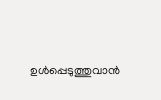ഉൾപ്പെടുത്തുവാൻ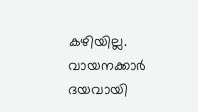കഴിയില്ല. വായനക്കാർ ദയവായി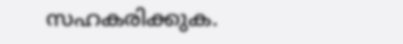സഹകരിക്കുക.